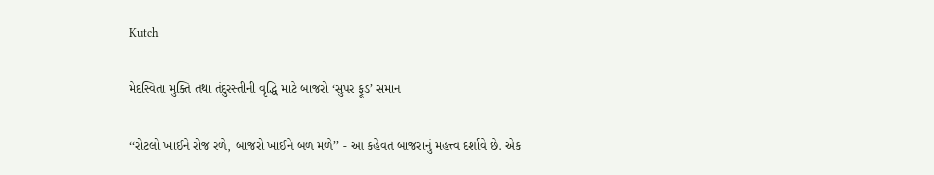Kutch

મેદસ્વિતા મુક્તિ તથા તંદુરસ્તીની વૃદ્ધિ માટે બાજરો ‘સુપર ફૂડ’ સમાન

‘‘રોટલો ખાઈને રોજ રળે, બાજરો ખાઈને બળ મળે’’ - આ કહેવત બાજરાનું મહત્ત્વ દર્શાવે છે. એક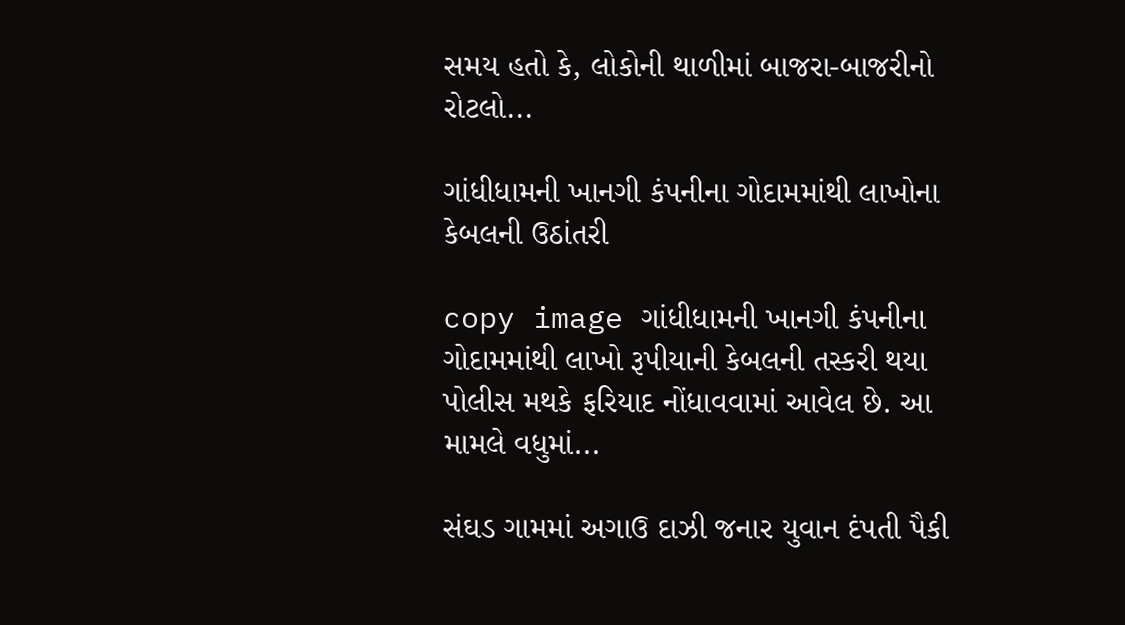સમય હતો કે, લોકોની થાળીમાં બાજરા-બાજરીનો રોટલો...

ગાંધીધામની ખાનગી કંપનીના ગોદામમાંથી લાખોના કેબલની ઉઠાંતરી

copy image ગાંધીધામની ખાનગી કંપનીના ગોદામમાંથી લાખો રૂપીયાની કેબલની તસ્કરી થયા પોલીસ મથકે ફરિયાદ નોંધાવવામાં આવેલ છે. આ મામલે વધુમાં...

સંઘડ ગામમાં અગાઉ દાઝી જનાર યુવાન દંપતી પૈકી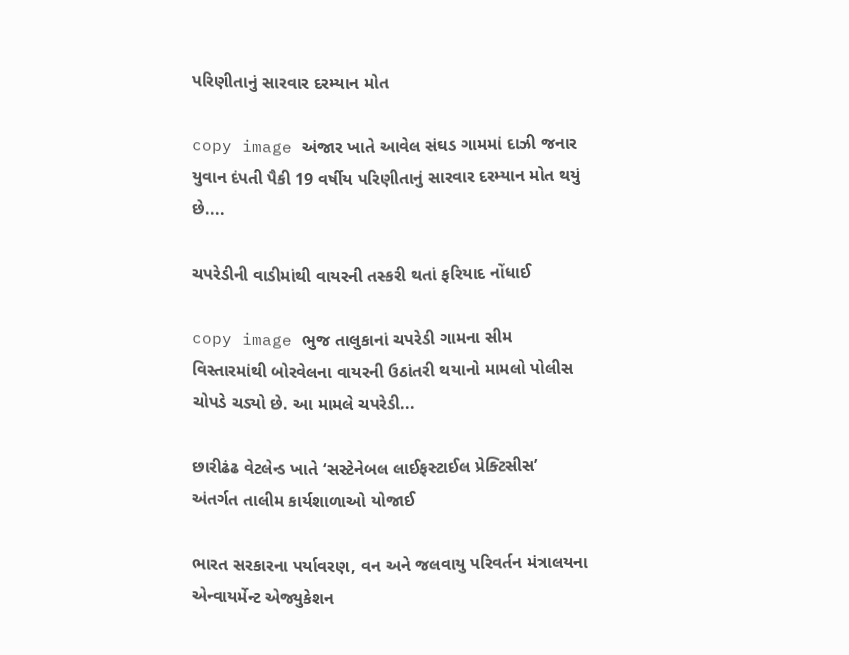પરિણીતાનું સારવાર દરમ્યાન મોત

copy image અંજાર ખાતે આવેલ સંઘડ ગામમાં દાઝી જનાર યુવાન દંપતી પૈકી 19 વર્ષીય પરિણીતાનું સારવાર દરમ્યાન મોત થયું છે....

ચપરેડીની વાડીમાંથી વાયરની તસ્કરી થતાં ફરિયાદ નોંધાઈ

copy image ભુજ તાલુકાનાં ચપરેડી ગામના સીમ વિસ્તારમાંથી બોરવેલના વાયરની ઉઠાંતરી થયાનો મામલો પોલીસ ચોપડે ચડ્યો છે. આ મામલે ચપરેડી...

છારીઢંઢ વેટલેન્ડ ખાતે ‘સસ્ટેનેબલ લાઈફસ્ટાઈલ પ્રેક્ટિસીસ’ અંતર્ગત તાલીમ કાર્યશાળાઓ યોજાઈ

ભારત સરકારના પર્યાવરણ, વન અને જલવાયુ પરિવર્તન મંત્રાલયના એન્વાયર્મેન્ટ એજ્યુકેશન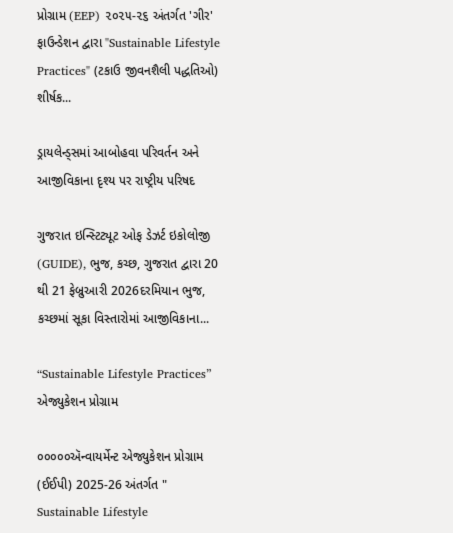પ્રોગ્રામ (EEP) ૨૦૨૫-૨૬ અંતર્ગત 'ગીર' ફાઉન્ડેશન દ્વારા "Sustainable Lifestyle Practices" (ટકાઉ જીવનશૈલી પદ્ધતિઓ) શીર્ષક...

ડ્રાયલેન્ડ્સમાં આબોહવા પરિવર્તન અને આજીવિકાના દૃશ્ય પર રાષ્ટ્રીય પરિષદ

ગુજરાત ઇન્સ્ટિટ્યૂટ ઓફ ડેઝર્ટ ઇકોલોજી (GUIDE), ભુજ, કચ્છ, ગુજરાત દ્વારા 20 થી 21 ફેબ્રુઆરી 2026દરમિયાન ભુજ, કચ્છમાં સૂકા વિસ્તારોમાં આજીવિકાના...

“Sustainable Lifestyle Practices” એજ્યુકેશન પ્રોગ્રામ

૦૦૦૦૦ઍન્વાયર્મેન્ટ એજ્યુકેશન પ્રોગ્રામ (ઈઈપી) 2025-26 અંતર્ગત " Sustainable Lifestyle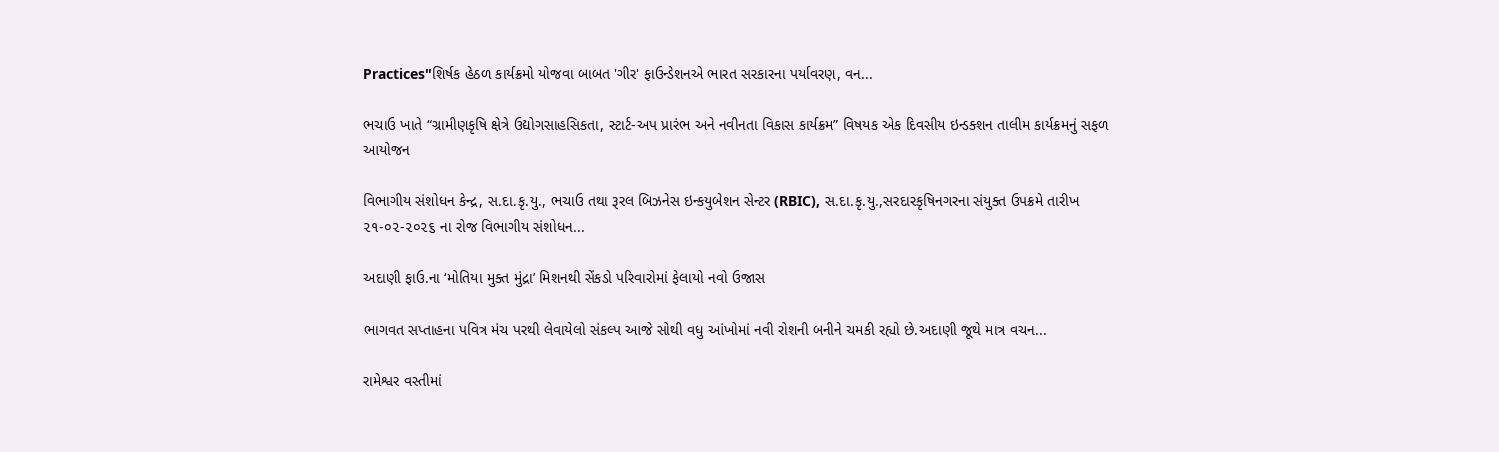Practices"શિર્ષક હેઠળ કાર્યક્રમો યોજવા બાબત 'ગીર' ફાઉન્ડેશનએ ભારત સરકારના પર્યાવરણ, વન...

ભચાઉ ખાતે “ગ્રામીણકૃષિ ક્ષેત્રે ઉદ્યોગસાહસિકતા, સ્ટાર્ટ-અપ પ્રારંભ અને નવીનતા વિકાસ કાર્યક્રમ” વિષયક એક દિવસીય ઇન્ડક્શન તાલીમ કાર્યક્રમનું સફળ આયોજન

વિભાગીય સંશોધન કેન્દ્ર, સ.દા.કૃ.યુ., ભચાઉ તથા રૂરલ બિઝનેસ ઇન્કયુબેશન સેન્ટર (RBIC), સ.દા.કૃ.યુ.,સરદારકૃષિનગરના સંયુક્ત ઉપક્રમે તારીખ ૨૧-૦૨-૨૦૨૬ ના રોજ વિભાગીય સંશોધન...

અદાણી ફાઉ.ના ‘મોતિયા મુક્ત મુંદ્રા’ મિશનથી સેંકડો પરિવારોમાં ફેલાયો નવો ઉજાસ

ભાગવત સપ્તાહના પવિત્ર મંચ પરથી લેવાયેલો સંકલ્પ આજે સોથી વધુ આંખોમાં નવી રોશની બનીને ચમકી રહ્યો છે.અદાણી જૂથે માત્ર વચન...

રામેશ્વર વસ્તીમાં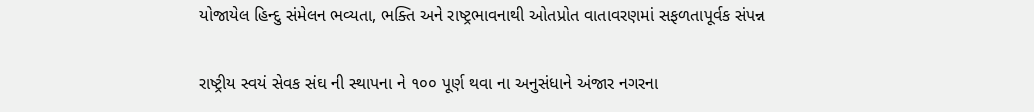યોજાયેલ હિન્દુ સંમેલન ભવ્યતા, ભક્તિ અને રાષ્ટ્રભાવનાથી ઓતપ્રોત વાતાવરણમાં સફળતાપૂર્વક સંપન્ન

રાષ્ટ્રીય સ્વયં સેવક સંઘ ની સ્થાપના ને ૧૦૦ પૂર્ણ થવા ના અનુસંધાને અંજાર નગરના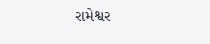રામેશ્વર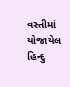વસ્તીમાં યોજાયેલ હિન્દુ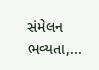સંમેલન ભવ્યતા,...